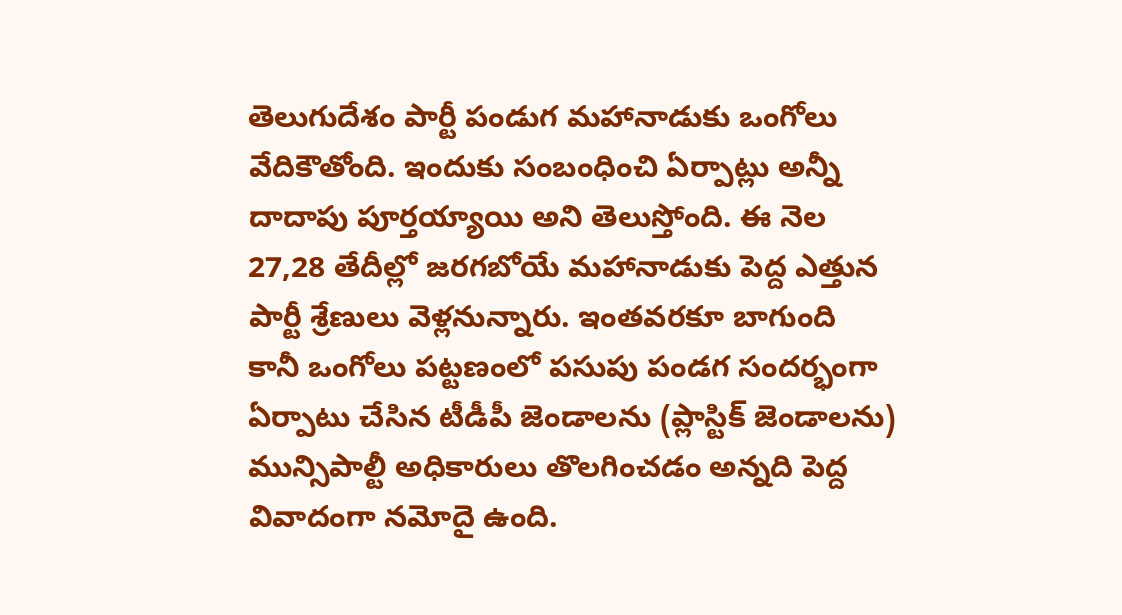తెలుగుదేశం పార్టీ పండుగ మహానాడుకు ఒంగోలు వేదికౌతోంది. ఇందుకు సంబంధించి ఏర్పాట్లు అన్నీ దాదాపు పూర్తయ్యాయి అని తెలుస్తోంది. ఈ నెల 27,28 తేదీల్లో జరగబోయే మహానాడుకు పెద్ద ఎత్తున పార్టీ శ్రేణులు వెళ్లనున్నారు. ఇంతవరకూ బాగుంది కానీ ఒంగోలు పట్టణంలో పసుపు పండగ సందర్భంగా ఏర్పాటు చేసిన టీడీపీ జెండాలను (ప్లాస్టిక్ జెండాలను) మున్సిపాల్టీ అధికారులు తొలగించడం అన్నది పెద్ద వివాదంగా నమోదై ఉంది.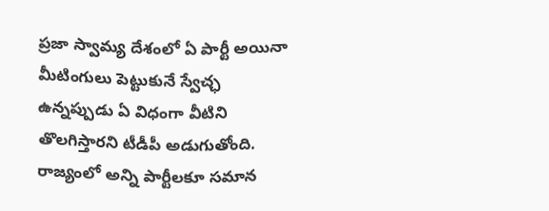ప్రజా స్వామ్య దేశంలో ఏ పార్టీ అయినా మీటింగులు పెట్టుకునే స్వేచ్ఛ ఉన్నప్పుడు ఏ విధంగా వీటిని తొలగిస్తారని టీడీపీ అడుగుతోంది. రాజ్యంలో అన్ని పార్టీలకూ సమాన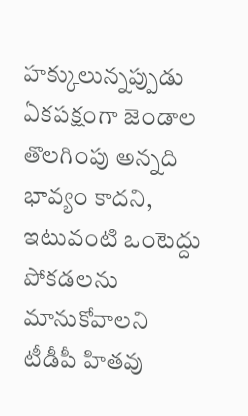హక్కులున్నప్పుడు ఏకపక్షంగా జెండాల తొలగింపు అన్నది భావ్యం కాదని, ఇటువంటి ఒంటెద్దు పోకడలను మానుకోవాలని టీడీపీ హితవు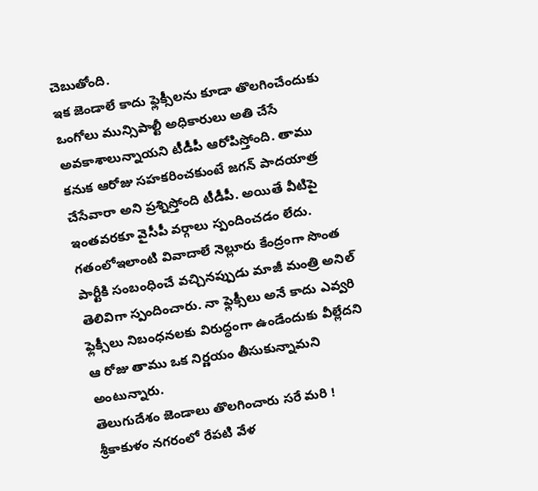చెబుతోంది.
ఇక జెండాలే కాదు ఫ్లెక్సీలను కూడా తొలగించేందుకు ఒంగోలు మున్సిపాల్టీ అధికారులు అతి చేసే అవకాశాలున్నాయని టీడీపీ ఆరోపిస్తోంది. తాము కనుక ఆరోజు సహకరించకుంటే జగన్ పాదయాత్ర చేసేవారా అని ప్రశ్నిస్తోంది టీడీపీ. అయితే వీటిపై ఇంతవరకూ వైసీపీ వర్గాలు స్పందించడం లేదు.
గతంలోఇలాంటి వివాదాలే నెల్లూరు కేంద్రంగా సొంత పార్టీకి సంబంధించే వచ్చినప్పుడు మాజీ మంత్రి అనిల్ తెలివిగా స్పందించారు. నా ఫ్లెక్సీలు అనే కాదు ఎవ్వరి ఫ్లెక్సీలు నిబంధనలకు విరుద్ధంగా ఉండేందుకు వీల్లేదని ఆ రోజు తాము ఒక నిర్ణయం తీసుకున్నామని అంటున్నారు.
తెలుగుదేశం జెండాలు తొలగించారు సరే మరి ! శ్రీకాకుళం నగరంలో రేపటి వేళ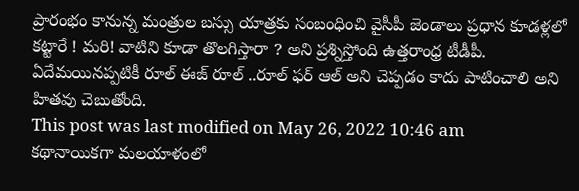ప్రారంభం కానున్న మంత్రుల బస్సు యాత్రకు సంబంధించి వైసీపీ జెండాలు ప్రధాన కూడళ్లలో కట్టారే ! మరి! వాటిని కూడా తొలగిస్తారా ? అని ప్రశ్నిస్తోంది ఉత్తరాంధ్ర టీడీపీ. ఏదేమయినప్పటికీ రూల్ ఈజ్ రూల్ ..రూల్ ఫర్ ఆల్ అని చెప్పడం కాదు పాటించాలి అని హితవు చెబుతోంది.
This post was last modified on May 26, 2022 10:46 am
కథానాయికగా మలయాళంలో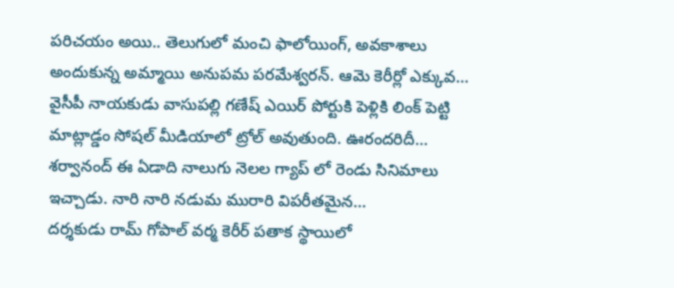పరిచయం అయి.. తెలుగులో మంచి ఫాలోయింగ్, అవకాశాలు అందుకున్న అమ్మాయి అనుపమ పరమేశ్వరన్. ఆమె కెరీర్లో ఎక్కువ…
వైసీపీ నాయకుడు వాసుపల్లి గణేష్ ఎయిర్ పోర్టుకి పెళ్లికి లింక్ పెట్టి మాట్లాడ్డం సోషల్ మీడియాలో ట్రోల్ అవుతుంది. ఊరందరిదీ…
శర్వానంద్ ఈ ఏడాది నాలుగు నెలల గ్యాప్ లో రెండు సినిమాలు ఇచ్చాడు. నారి నారి నడుమ మురారి విపరీతమైన…
దర్శకుడు రామ్ గోపాల్ వర్మ కెరీర్ పతాక స్థాయిలో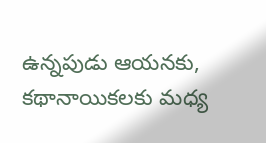ఉన్నపుడు ఆయనకు, కథానాయికలకు మధ్య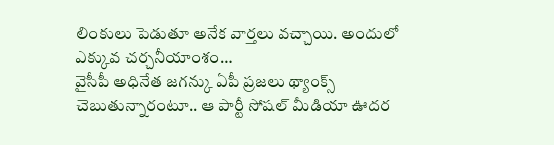లింకులు పెడుతూ అనేక వార్తలు వచ్చాయి. అందులో ఎక్కువ చర్చనీయాంశం…
వైసీపీ అధినేత జగన్కు ఏపీ ప్రజలు థ్యాంక్స్ చెబుతున్నారంటూ.. ఆ పార్టీ సోషల్ మీడియా ఊదర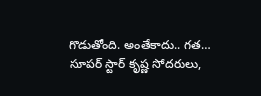గొడుతోంది. అంతేకాదు.. గత…
సూపర్ స్టార్ కృష్ణ సోదరులు,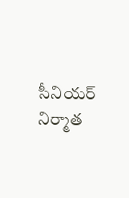సీనియర్ నిర్మాత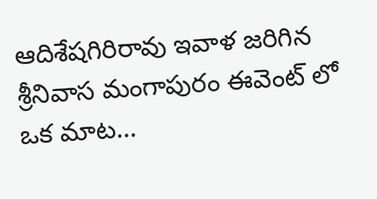ఆదిశేషగిరిరావు ఇవాళ జరిగిన శ్రీనివాస మంగాపురం ఈవెంట్ లో ఒక మాట…